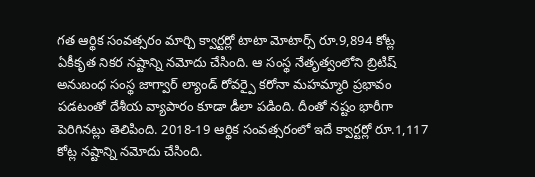గత ఆర్థిక సంవత్సరం మార్చి క్వార్టర్లో టాటా మోటార్స్ రూ.9,894 కోట్ల ఏకీకృత నికర నష్టాన్ని నమోదు చేసింది. ఆ సంస్థ నేతృత్వంలోని బ్రిటిష్ అనుబంధ సంస్థ జాగ్వార్ ల్యాండ్ రోవర్పై కరోనా మహమ్మారి ప్రభావం పడటంతో దేశీయ వ్యాపారం కూడా డీలా పడింది. దీంతో నష్టం భారీగా పెరిగినట్లు తెలిపింది. 2018-19 ఆర్థిక సంవత్సరంలో ఇదే క్వార్టర్లో రూ.1,117 కోట్ల నష్టాన్ని నమోదు చేసింది.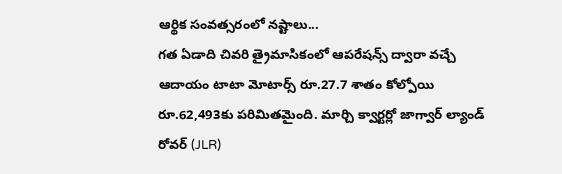ఆర్థిక సంవత్సరంలో నష్టాలు...
గత ఏడాది చివరి త్రైమాసికంలో ఆపరేషన్స్ ద్వారా వచ్చే ఆదాయం టాటా మోటార్స్ రూ.27.7 శాతం కోల్పోయి రూ.62,493కు పరిమితమైంది. మార్చి క్వార్టర్లో జాగ్వార్ ల్యాండ్ రోవర్ (JLR)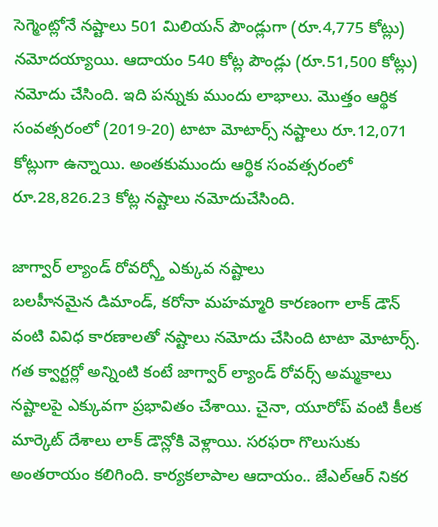సెగ్మెంట్లోనే నష్టాలు 501 మిలియన్ పౌండ్లుగా (రూ.4,775 కోట్లు) నమోదయ్యాయి. ఆదాయం 540 కోట్ల పౌండ్లు (రూ.51,500 కోట్లు) నమోదు చేసింది. ఇది పన్నుకు ముందు లాభాలు. మొత్తం ఆర్థిక సంవత్సరంలో (2019-20) టాటా మోటార్స్ నష్టాలు రూ.12,071 కోట్లుగా ఉన్నాయి. అంతకుముందు ఆర్థిక సంవత్సరంలో రూ.28,826.23 కోట్ల నష్టాలు నమోదుచేసింది.

జాగ్వార్ ల్యాండ్ రోవర్స్తో ఎక్కువ నష్టాలు
బలహీనమైన డిమాండ్, కరోనా మహమ్మారి కారణంగా లాక్ డౌన్ వంటి వివిధ కారణాలతో నష్టాలు నమోదు చేసింది టాటా మోటార్స్. గత క్వార్టర్లో అన్నింటి కంటే జాగ్వార్ ల్యాండ్ రోవర్స్ అమ్మకాలు నష్టాలపై ఎక్కువగా ప్రభావితం చేశాయి. చైనా, యూరోప్ వంటి కీలక మార్కెట్ దేశాలు లాక్ డౌన్లోకి వెళ్లాయి. సరఫరా గొలుసుకు అంతరాయం కలిగింది. కార్యకలాపాల ఆదాయం.. జేఎల్ఆర్ నికర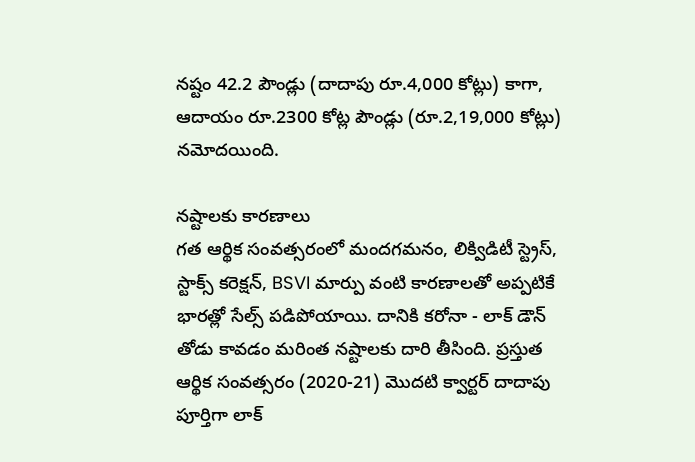నష్టం 42.2 పౌండ్లు (దాదాపు రూ.4,000 కోట్లు) కాగా, ఆదాయం రూ.2300 కోట్ల పౌండ్లు (రూ.2,19,000 కోట్లు) నమోదయింది.

నష్టాలకు కారణాలు
గత ఆర్థిక సంవత్సరంలో మందగమనం, లిక్విడిటీ స్ట్రెస్, స్టాక్స్ కరెక్షన్, BSVI మార్పు వంటి కారణాలతో అప్పటికే భారత్లో సేల్స్ పడిపోయాయి. దానికి కరోనా - లాక్ డౌన్ తోడు కావడం మరింత నష్టాలకు దారి తీసింది. ప్రస్తుత ఆర్థిక సంవత్సరం (2020-21) మొదటి క్వార్టర్ దాదాపు పూర్తిగా లాక్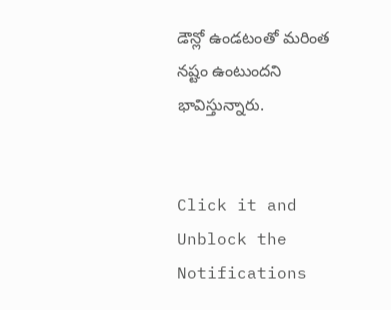డౌన్లో ఉండటంతో మరింత నష్టం ఉంటుందని భావిస్తున్నారు.


Click it and Unblock the Notifications